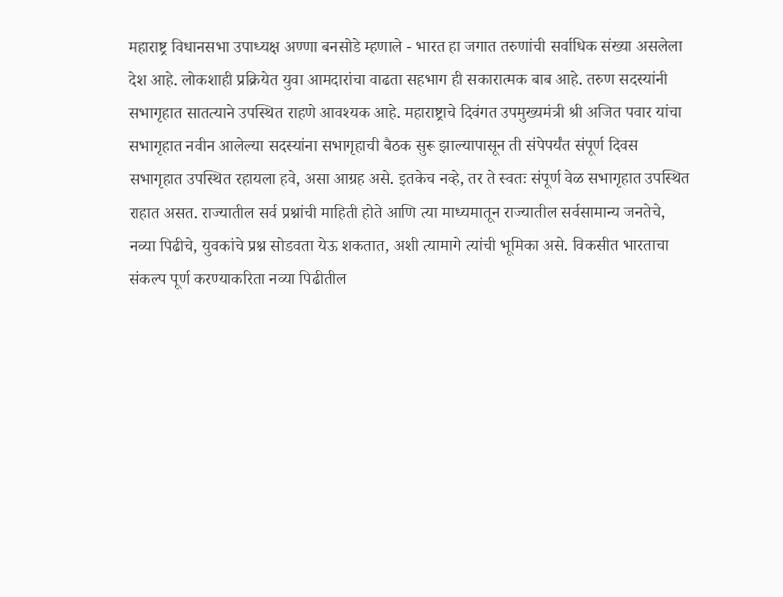महाराष्ट्र विधानसभा उपाध्यक्ष अण्णा बनसोडे म्हणाले - भारत हा जगात तरुणांची सर्वाधिक संख्या असलेला देश आहे. लोकशाही प्रक्रियेत युवा आमदारांचा वाढता सहभाग ही सकारात्मक बाब आहे. तरुण सदस्यांनी सभागृहात सातत्याने उपस्थित राहणे आवश्यक आहे. महाराष्ट्राचे दिवंगत उपमुख्यमंत्री श्री अजित पवार यांचा सभागृहात नवीन आलेल्या सदस्यांना सभागृहाची बैठक सुरू झाल्यापासून ती संपेपर्यंत संपूर्ण दिवस सभागृहात उपस्थित रहायला हवे, असा आग्रह असे. इतकेच नव्हे, तर ते स्वतः संपूर्ण वेळ सभागृहात उपस्थित राहात असत. राज्यातील सर्व प्रश्नांची माहिती होते आणि त्या माध्यमातून राज्यातील सर्वसामान्य जनतेचे, नव्या पिढीचे, युवकांचे प्रश्न सोडवता येऊ शकतात, अशी त्यामागे त्यांची भूमिका असे. विकसीत भारताचा संकल्प पूर्ण करण्याकरिता नव्या पिढीतील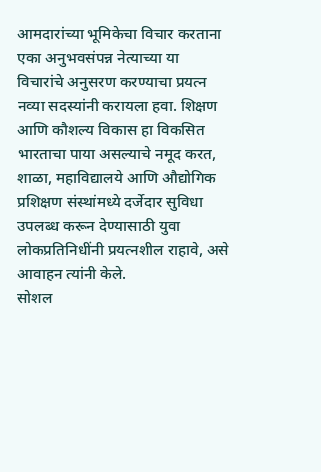आमदारांच्या भूमिकेचा विचार करताना एका अनुभवसंपन्न नेत्याच्या या विचारांचे अनुसरण करण्याचा प्रयत्न नव्या सदस्यांनी करायला हवा. शिक्षण आणि कौशल्य विकास हा विकसित भारताचा पाया असल्याचे नमूद करत, शाळा, महाविद्यालये आणि औद्योगिक प्रशिक्षण संस्थांमध्ये दर्जेदार सुविधा उपलब्ध करून देण्यासाठी युवा लोकप्रतिनिधींनी प्रयत्नशील राहावे, असे आवाहन त्यांनी केले.
सोशल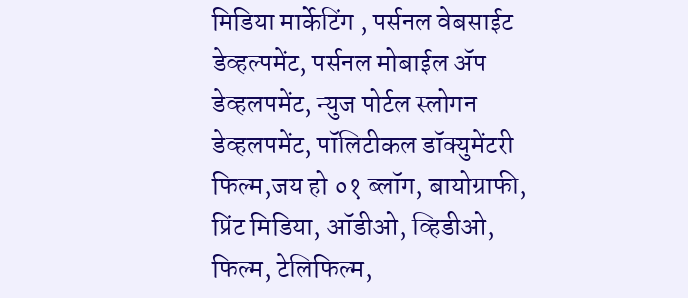मिडिया मार्केटिंग , पर्सनल वेबसाईट डेव्हल्पमेंट, पर्सनल मोबाईल ॲप डेव्हलपमेंट, न्युज पोर्टल स्लोगन डेव्हलपमेंट, पॉलिटीकल डॉक्युमेंटरी फिल्म,जय हो ०१ ब्लॉग, बायोग्राफी, प्रिंट मिडिया, ऑडीओ, व्हिडीओ, फिल्म, टेलिफिल्म,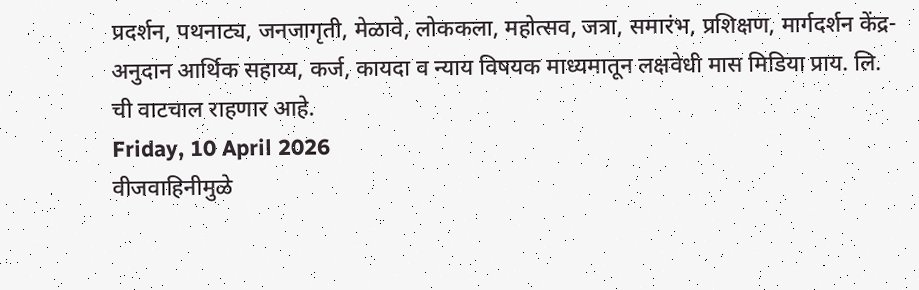प्रदर्शन, पथनाट्य, जनजागृती, मेळावे, लोककला, महोत्सव, जत्रा, समारंभ, प्रशिक्षण, मार्गदर्शन केंद्र-अनुदान आर्थिक सहाय्य, कर्ज, कायदा व न्याय विषयक माध्यमातून लक्षवेधी मास मिडिया प्राय. लि. ची वाटचाल राहणार आहे.
Friday, 10 April 2026
वीजवाहिनीमुळे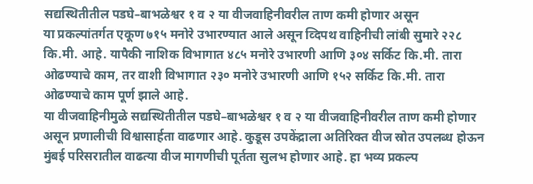सद्यस्थितीतील पडघे–बाभळेश्वर १ व २ या वीजवाहिनीवरील ताण कमी होणार असून
या प्रकल्पांतर्गत एकूण ७१५ मनोरे उभारण्यात आले असून व्दिपथ वाहिनीची लांबी सुमारे २२८ कि.मी. आहे. यापैकी नाशिक विभागात ४८५ मनोरे उभारणी आणि ३०४ सर्किट कि.मी. तारा ओढण्याचे काम, तर वाशी विभागात २३० मनोरे उभारणी आणि १५२ सर्किट कि.मी. तारा ओढण्याचे काम पूर्ण झाले आहे.
या वीजवाहिनीमुळे सद्यस्थितीतील पडघे–बाभळेश्वर १ व २ या वीजवाहिनीवरील ताण कमी होणार असून प्रणालीची विश्वासार्हता वाढणार आहे. कुडूस उपकेंद्राला अतिरिक्त वीज स्रोत उपलब्ध होऊन मुंबई परिसरातील वाढत्या वीज मागणीची पूर्तता सुलभ होणार आहे. हा भव्य प्रकल्प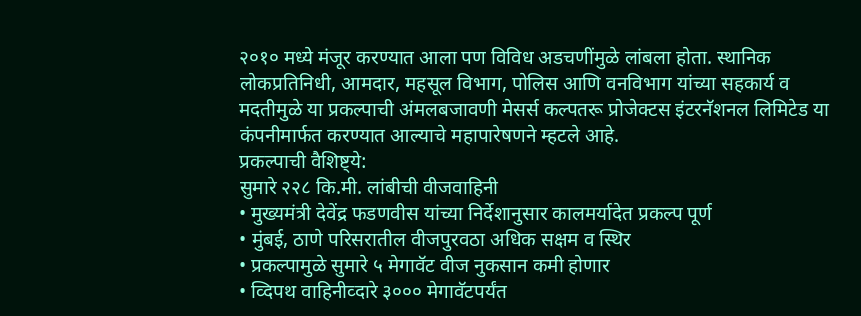२०१० मध्ये मंजूर करण्यात आला पण विविध अडचणींमुळे लांबला होता. स्थानिक लोकप्रतिनिधी, आमदार, महसूल विभाग, पोलिस आणि वनविभाग यांच्या सहकार्य व मदतीमुळे या प्रकल्पाची अंमलबजावणी मेसर्स कल्पतरू प्रोजेक्टस इंटरनॅशनल लिमिटेड या कंपनीमार्फत करण्यात आल्याचे महापारेषणने म्हटले आहे.
प्रकल्पाची वैशिष्ट्ये:
सुमारे २२८ कि.मी. लांबीची वीजवाहिनी
• मुख्यमंत्री देवेंद्र फडणवीस यांच्या निर्देशानुसार कालमर्यादेत प्रकल्प पूर्ण
• मुंबई, ठाणे परिसरातील वीजपुरवठा अधिक सक्षम व स्थिर
• प्रकल्पामुळे सुमारे ५ मेगावॅट वीज नुकसान कमी होणार
• व्दिपथ वाहिनीव्दारे ३००० मेगावॅटपर्यंत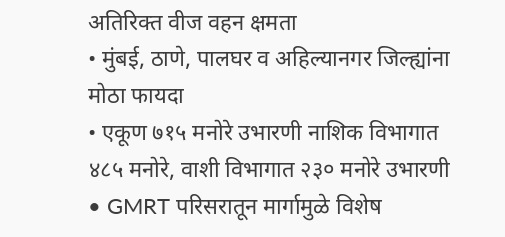अतिरिक्त वीज वहन क्षमता
• मुंबई, ठाणे, पालघर व अहिल्यानगर जिल्ह्यांना मोठा फायदा
• एकूण ७१५ मनोरे उभारणी नाशिक विभागात ४८५ मनोरे, वाशी विभागात २३० मनोरे उभारणी
• GMRT परिसरातून मार्गामुळे विशेष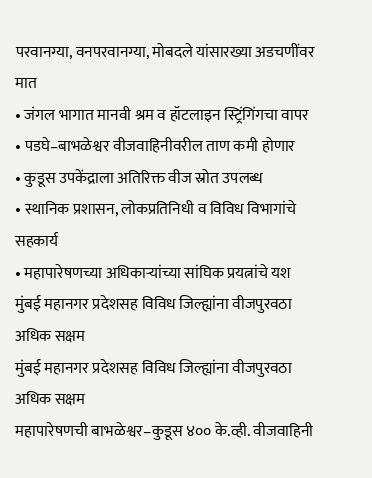परवानग्या, वनपरवानग्या, मोबदले यांसारख्या अडचणींवर मात
• जंगल भागात मानवी श्रम व हॉटलाइन स्ट्रिंगिंगचा वापर
• पडघे–बाभळेश्वर वीजवाहिनीवरील ताण कमी होणार
• कुडूस उपकेंद्राला अतिरिक्त वीज स्रोत उपलब्ध
• स्थानिक प्रशासन, लोकप्रतिनिधी व विविध विभागांचे सहकार्य
• महापारेषणच्या अधिकाऱ्यांच्या सांघिक प्रयत्नांचे यश
मुंबई महानगर प्रदेशसह विविध जिल्ह्यांना वीजपुरवठा अधिक सक्षम
मुंबई महानगर प्रदेशसह विविध जिल्ह्यांना वीजपुरवठा अधिक सक्षम
महापारेषणची बाभळेश्वर–कुडूस ४०० के.व्ही. वीजवाहिनी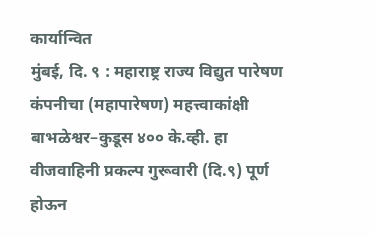कार्यान्वित
मुंबई, दि. ९ : महाराष्ट्र राज्य विद्युत पारेषण कंपनीचा (महापारेषण) महत्त्वाकांक्षी बाभळेश्वर–कुडूस ४०० के.व्ही. हा वीजवाहिनी प्रकल्प गुरूवारी (दि.९) पूर्ण होऊन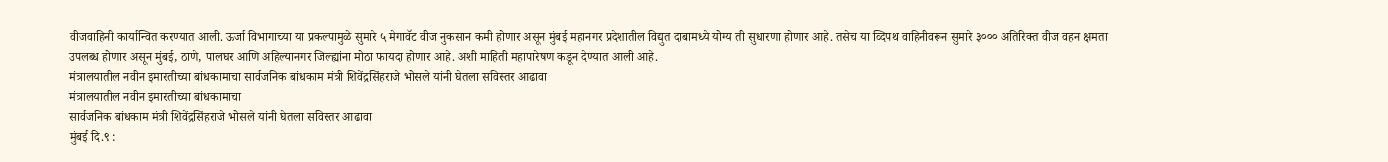वीजवाहिनी कार्यान्वित करण्यात आली. ऊर्जा विभागाच्या या प्रकल्पामुळे सुमारे ५ मेगावॅट वीज नुकसान कमी होणार असून मुंबई महानगर प्रदेशातील विद्युत दाबामध्ये योग्य ती सुधारणा होणार आहे. तसेच या व्दिपथ वाहिनीवरून सुमारे ३००० अतिरिक्त वीज वहन क्षमता उपलब्ध होणार असून मुंबई, ठाणे, पालघर आणि अहिल्यानगर जिल्ह्यांना मोठा फायदा होणार आहे. अशी माहिती महापारेषण कडून देण्यात आली आहे.
मंत्रालयातील नवीन इमारतीच्या बांधकामाचा सार्वजनिक बांधकाम मंत्री शिवेंद्रसिंहराजे भोसले यांनी घेतला सविस्तर आढावा
मंत्रालयातील नवीन इमारतीच्या बांधकामाचा
सार्वजनिक बांधकाम मंत्री शिवेंद्रसिंहराजे भोसले यांनी घेतला सविस्तर आढावा
मुंबई दि.९ :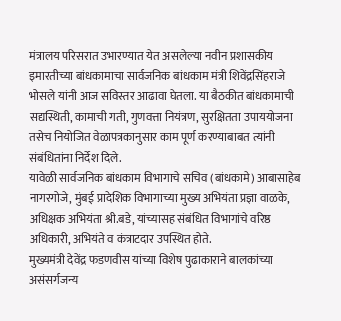मंत्रालय परिसरात उभारण्यात येत असलेल्या नवीन प्रशासकीय इमारतीच्या बांधकामाचा सार्वजनिक बांधकाम मंत्री शिवेंद्रसिंहराजे भोसले यांनी आज सविस्तर आढावा घेतला. या बैठकीत बांधकामाची सद्यस्थिती, कामाची गती, गुणवत्ता नियंत्रण, सुरक्षितता उपाययोजना तसेच नियोजित वेळापत्रकानुसार काम पूर्ण करण्याबाबत त्यांनी संबंधितांना निर्देश दिले.
यावेळी सार्वजनिक बांधकाम विभागाचे सचिव (बांधकामे) आबासाहेब नागरगोजे, मुंबई प्रादेशिक विभागाच्या मुख्य अभियंता प्रज्ञा वाळके, अधिक्षक अभियंता श्री.बडे, यांच्यासह संबंधित विभागांचे वरिष्ठ अधिकारी, अभियंते व कंत्राटदार उपस्थित होते.
मुख्यमंत्री देवेंद्र फडणवीस यांच्या विशेष पुढाकाराने बालकांच्या असंसर्गजन्य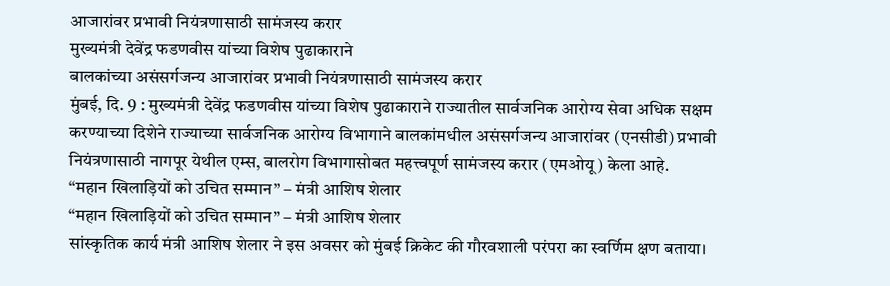आजारांवर प्रभावी नियंत्रणासाठी सामंजस्य करार
मुख्यमंत्री देवेंद्र फडणवीस यांच्या विशेष पुढाकाराने
बालकांच्या असंसर्गजन्य आजारांवर प्रभावी नियंत्रणासाठी सामंजस्य करार
मुंबई, दि. 9 : मुख्यमंत्री देवेंद्र फडणवीस यांच्या विशेष पुढाकाराने राज्यातील सार्वजनिक आरोग्य सेवा अधिक सक्षम करण्याच्या दिशेने राज्याच्या सार्वजनिक आरोग्य विभागाने बालकांमधील असंसर्गजन्य आजारांवर (एनसीडी) प्रभावी नियंत्रणासाठी नागपूर येथील एम्स, बालरोग विभागासोबत महत्त्वपूर्ण सामंजस्य करार (एमओयू) केला आहे.
“महान खिलाड़ियों को उचित सम्मान” – मंत्री आशिष शेलार
“महान खिलाड़ियों को उचित सम्मान” – मंत्री आशिष शेलार
सांस्कृतिक कार्य मंत्री आशिष शेलार ने इस अवसर को मुंबई क्रिकेट की गौरवशाली परंपरा का स्वर्णिम क्षण बताया।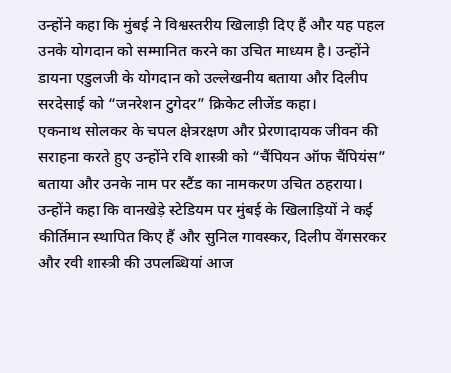उन्होंने कहा कि मुंबई ने विश्वस्तरीय खिलाड़ी दिए हैं और यह पहल उनके योगदान को सम्मानित करने का उचित माध्यम है। उन्होंने डायना एडुलजी के योगदान को उल्लेखनीय बताया और दिलीप सरदेसाई को “जनरेशन टुगेदर” क्रिकेट लीजेंड कहा।
एकनाथ सोलकर के चपल क्षेत्ररक्षण और प्रेरणादायक जीवन की सराहना करते हुए उन्होंने रवि शास्त्री को “चैंपियन ऑफ चैंपियंस” बताया और उनके नाम पर स्टैंड का नामकरण उचित ठहराया।
उन्होंने कहा कि वानखेड़े स्टेडियम पर मुंबई के खिलाड़ियों ने कई कीर्तिमान स्थापित किए हैं और सुनिल गावस्कर, दिलीप वेंगसरकर और रवी शास्त्री की उपलब्धियां आज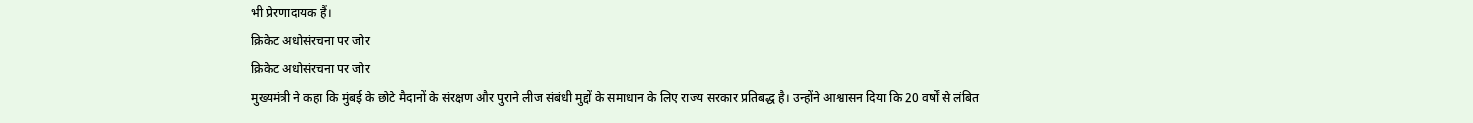भी प्रेरणादायक हैं।
क्रिकेट अधोसंरचना पर जोर
क्रिकेट अधोसंरचना पर जोर
मुख्यमंत्री ने कहा कि मुंबई के छोटे मैदानों के संरक्षण और पुराने लीज संबंधी मुद्दों के समाधान के लिए राज्य सरकार प्रतिबद्ध है। उन्होंने आश्वासन दिया कि 20 वर्षों से लंबित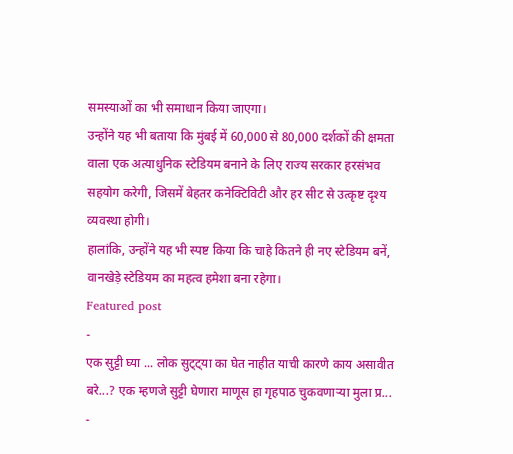समस्याओं का भी समाधान किया जाएगा।
उन्होंने यह भी बताया कि मुंबई में 60,000 से 80,000 दर्शकों की क्षमता वाला एक अत्याधुनिक स्टेडियम बनाने के लिए राज्य सरकार हरसंभव सहयोग करेगी, जिसमें बेहतर कनेक्टिविटी और हर सीट से उत्कृष्ट दृश्य व्यवस्था होगी।
हालांकि, उन्होंने यह भी स्पष्ट किया कि चाहे कितने ही नए स्टेडियम बनें, वानखेड़े स्टेडियम का महत्व हमेशा बना रहेगा।
Featured post
-
एक सुट्टी घ्या ... लोक सुट्ट्या का घेत नाहीत याची कारणे काय असावीत बरे...? एक म्हणजे सुट्टी घेणारा माणूस हा गृहपाठ चुकवणाऱ्या मुला प्र...
-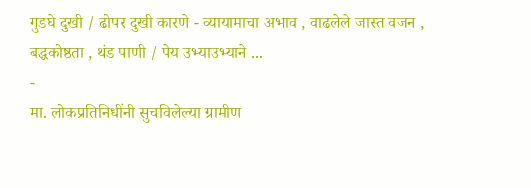गुडघे दुखी / ढोपर दुखी कारणे - व्यायामाचा अभाव , वाढलेले जास्त वजन , बद्धकोष्ठता , थंड पाणी / पेय उभ्याउभ्याने ...
-
मा. लोकप्रतिनिधींनी सुचविलेल्या ग्रामीण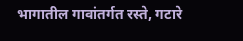भागातील गावांतर्गत रस्ते, गटारे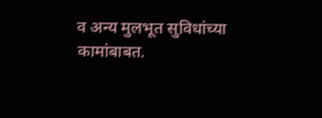व अन्य मुलभूत सुविधांच्या कामांबाबत.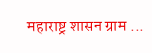महाराष्ट्र शासन ग्राम ...